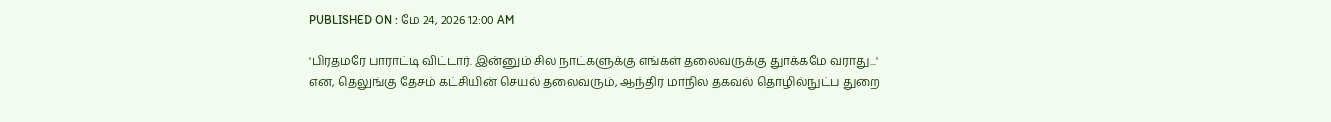PUBLISHED ON : மே 24, 2026 12:00 AM

'பிரதமரே பாராட்டி விட்டார். இன்னும் சில நாட்களுக்கு எங்கள் தலைவருக்கு துாக்கமே வராது...' என, தெலுங்கு தேசம் கட்சியின் செயல் தலைவரும், ஆந்திர மாநில தகவல் தொழில்நுட்ப துறை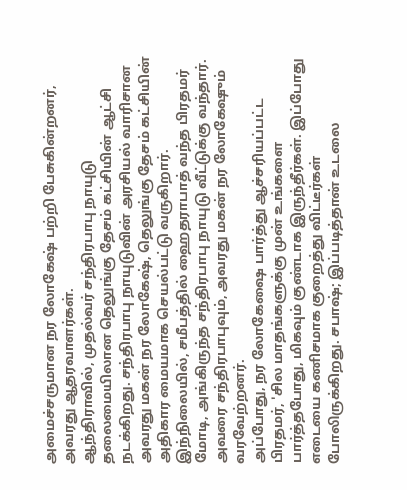அமைச்சருமான நர லோகேஷ் பற்றி பேசுகின்றனர், அவரது ஆதரவாளர்கள்.
ஆந்திராவில், முதல்வர் சந்திரபாபு நாயுடு தலைமையிலான தெலுங்கு தேசம் கட்சியின் ஆட்சி நடக்கிறது. சந்திரபாபு நாயுடுவின் அரசியல் வாரிசான அவரது மகன் நர லோகேஷ், தெலுங்கு தேசம் கட்சியின் அதிகார மையமாக செயல்பட்டு வருகிறார்.
இந்நிலையில், சமீபத்தில் ஹைதராபாத் வந்த பிரதமர் மோடி, அங்கிருந்த சந்திரபாபு நாயுடு வீட்டுக்கு வந்தார். அவரை சந்திரபாபுவும், அவரது மகன் நர லோகேஷும் வரவேற்றனர்.
அப்போது, நர லோகேஷை பார்த்து ஆச்சரியப்பட்ட பிரதமர், 'சில மாதங்களுக்கு முன் உங்களை பார்த்தபோது, மிகவும் குண்டாக இருந்தீர்கள். இப்போது எடையை கணிசமாக குறைத்து விட்டீர்கள் போலிருக்கிறது. சபாஷ்; இப்படித்தான் உடலை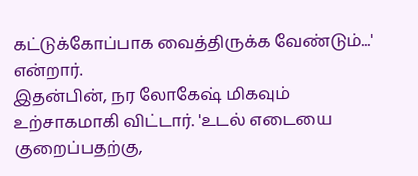கட்டுக்கோப்பாக வைத்திருக்க வேண்டும்...' என்றார்.
இதன்பின், நர லோகேஷ் மிகவும் உற்சாகமாகி விட்டார். 'உடல் எடையை குறைப்பதற்கு,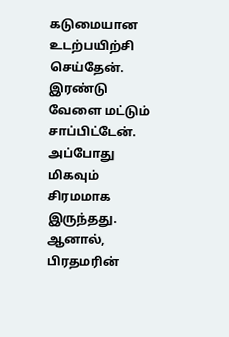கடுமையான உடற்பயிற்சி செய்தேன். இரண்டு வேளை மட்டும் சாப்பிட்டேன். அப்போது மிகவும் சிரமமாக இருந்தது. ஆனால், பிரதமரின்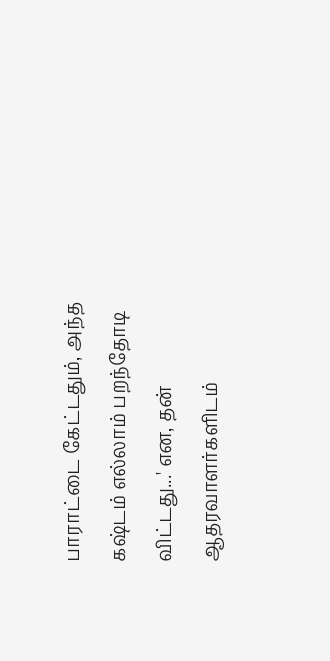பாராட்டை கேட்டதும், அந்த கஷ்டம் எல்லாம் பறந்தோடி விட்டது...' என, தன் ஆதரவாளர்களிடம்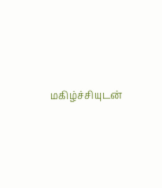மகிழ்ச்சியுடன்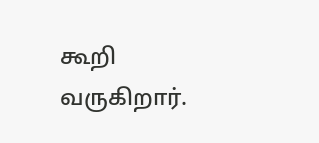கூறி வருகிறார்.